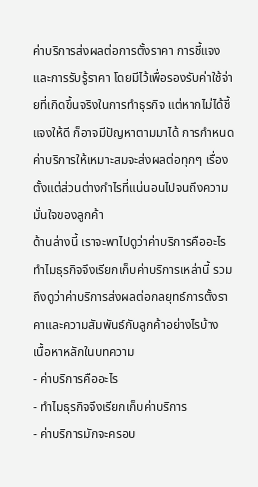ค่าบริการส่งผลต่อการตั้งราคา การชี้แจง และการรับรู้ราคา โดยมีไว้เพื่อรองรับค่าใช้จ่ายที่เกิดขึ้นจริงในการทำธุรกิจ แต่หากไม่ได้ชี้แจงให้ดี ก็อาจมีปัญหาตามมาได้ การกำหนดค่าบริการให้เหมาะสมจะส่งผลต่อทุกๆ เรื่อง ตั้งแต่ส่วนต่างกำไรที่แน่นอนไปจนถึงความมั่นใจของลูกค้า
ด้านล่างนี้ เราจะพาไปดูว่าค่าบริการคืออะไร ทำไมธุรกิจจึงเรียกเก็บค่าบริการเหล่านี้ รวมถึงดูว่าค่าบริการส่งผลต่อกลยุทธ์การตั้งราคาและความสัมพันธ์กับลูกค้าอย่างไรบ้าง
เนื้อหาหลักในบทความ
- ค่าบริการคืออะไร
- ทำไมธุรกิจจึงเรียกเก็บค่าบริการ
- ค่าบริการมักจะครอบ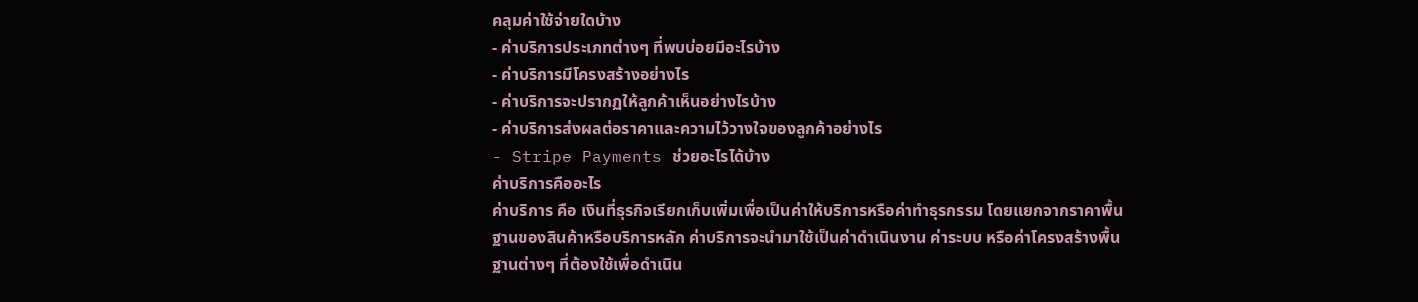คลุมค่าใช้จ่ายใดบ้าง
- ค่าบริการประเภทต่างๆ ที่พบบ่อยมีอะไรบ้าง
- ค่าบริการมีโครงสร้างอย่างไร
- ค่าบริการจะปรากฏให้ลูกค้าเห็นอย่างไรบ้าง
- ค่าบริการส่งผลต่อราคาและความไว้วางใจของลูกค้าอย่างไร
- Stripe Payments ช่วยอะไรได้บ้าง
ค่าบริการคืออะไร
ค่าบริการ คือ เงินที่ธุรกิจเรียกเก็บเพิ่มเพื่อเป็นค่าให้บริการหรือค่าทำธุรกรรม โดยแยกจากราคาพื้นฐานของสินค้าหรือบริการหลัก ค่าบริการจะนำมาใช้เป็นค่าดำเนินงาน ค่าระบบ หรือค่าโครงสร้างพื้นฐานต่างๆ ที่ต้องใช้เพื่อดำเนิน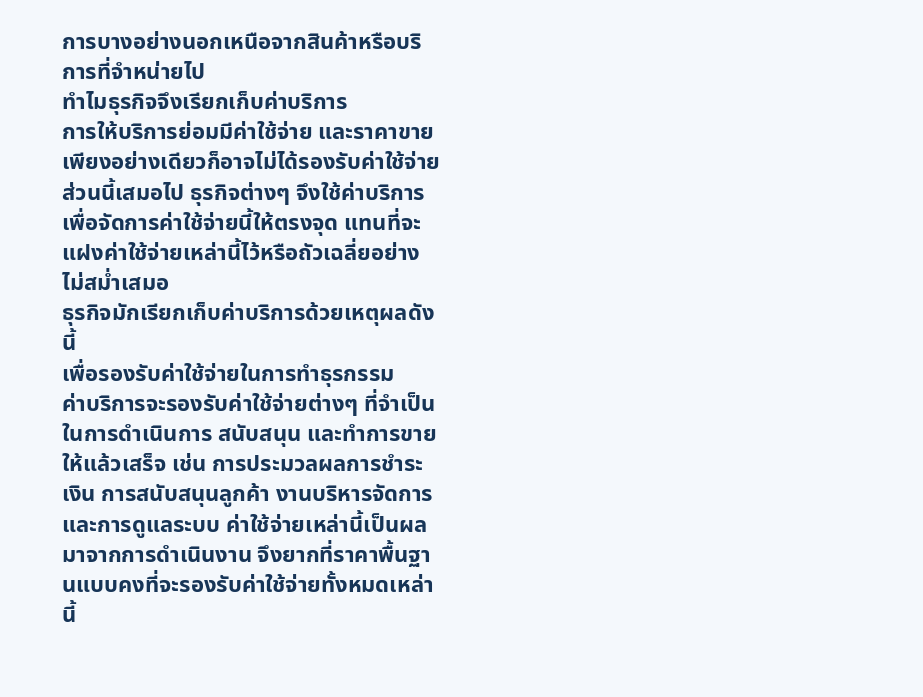การบางอย่างนอกเหนือจากสินค้าหรือบริการที่จำหน่ายไป
ทำไมธุรกิจจึงเรียกเก็บค่าบริการ
การให้บริการย่อมมีค่าใช้จ่าย และราคาขายเพียงอย่างเดียวก็อาจไม่ได้รองรับค่าใช้จ่ายส่วนนี้เสมอไป ธุรกิจต่างๆ จึงใช้ค่าบริการเพื่อจัดการค่าใช้จ่ายนี้ให้ตรงจุด แทนที่จะแฝงค่าใช้จ่ายเหล่านี้ไว้หรือถัวเฉลี่ยอย่างไม่สม่ำเสมอ
ธุรกิจมักเรียกเก็บค่าบริการด้วยเหตุผลดังนี้
เพื่อรองรับค่าใช้จ่ายในการทำธุรกรรม
ค่าบริการจะรองรับค่าใช้จ่ายต่างๆ ที่จำเป็นในการดำเนินการ สนับสนุน และทำการขายให้แล้วเสร็จ เช่น การประมวลผลการชำระเงิน การสนับสนุนลูกค้า งานบริหารจัดการ และการดูแลระบบ ค่าใช้จ่ายเหล่านี้เป็นผลมาจากการดำเนินงาน จึงยากที่ราคาพื้นฐานแบบคงที่จะรองรับค่าใช้จ่ายทั้งหมดเหล่านี้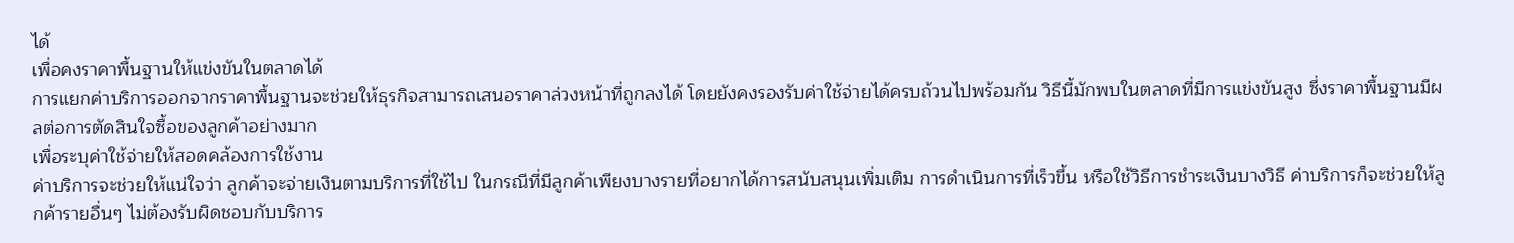ได้
เพื่อคงราคาพื้นฐานให้แข่งขันในตลาดได้
การแยกค่าบริการออกจากราคาพื้นฐานจะช่วยให้ธุรกิจสามารถเสนอราคาล่วงหน้าที่ถูกลงได้ โดยยังคงรองรับค่าใช้จ่ายได้ครบถ้วนไปพร้อมกัน วิธีนี้มักพบในตลาดที่มีการแข่งขันสูง ซึ่งราคาพื้นฐานมีผลต่อการตัดสินใจซื้อของลูกค้าอย่างมาก
เพื่อระบุค่าใช้จ่ายให้สอดคล้องการใช้งาน
ค่าบริการจะช่วยให้แน่ใจว่า ลูกค้าจะจ่ายเงินตามบริการที่ใช้ไป ในกรณีที่มีลูกค้าเพียงบางรายที่อยากได้การสนับสนุนเพิ่มเติม การดำเนินการที่เร็วขึ้น หรือใช้วิธีการชำระเงินบางวิธี ค่าบริการก็จะช่วยให้ลูกค้ารายอื่นๆ ไม่ต้องรับผิดชอบกับบริการ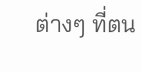ต่างๆ ที่ตน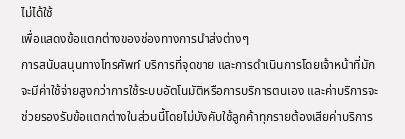ไม่ได้ใช้
เพื่อแสดงข้อแตกต่างของช่องทางการนำส่งต่างๆ
การสนับสนุนทางโทรศัพท์ บริการที่จุดขาย และการดำเนินการโดยเจ้าหน้าที่มักจะมีค่าใช้จ่ายสูงกว่าการใช้ระบบอัตโนมัติหรือการบริการตนเอง และค่าบริการจะช่วยรองรับข้อแตกต่างในส่วนนี้โดยไม่บังคับใช้ลูกค้าทุกรายต้องเสียค่าบริการ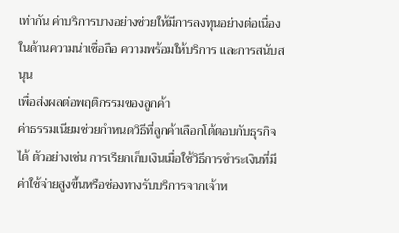เท่ากัน ค่าบริการบางอย่างช่วยให้มีการลงทุนอย่างต่อเนื่องในด้านความน่าเชื่อถือ ความพร้อมให้บริการ และการสนับสนุน
เพื่อส่งผลต่อพฤติกรรมของลูกค้า
ค่าธรรมเนียมช่วยกำหนดวิธีที่ลูกค้าเลือกโต้ตอบกับธุรกิจได้ ตัวอย่างเช่น การเรียกเก็บเงินเมื่อใช้วิธีการชำระเงินที่มีค่าใช้จ่ายสูงขึ้นหรือช่องทางรับบริการจากเจ้าห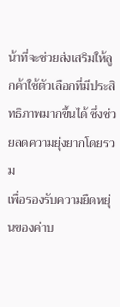น้าที่จะช่วยส่งเสริมให้ลูกค้าใช้ตัวเลือกที่มีประสิทธิภาพมากขึ้นได้ ซึ่งช่วยลดความยุ่งยากโดยรวม
เพื่อรองรับความยืดหยุ่นของค่าบ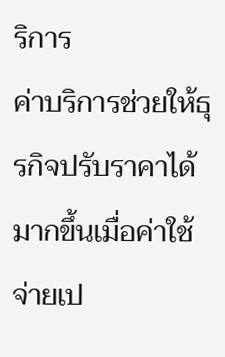ริการ
ค่าบริการช่วยให้ธุรกิจปรับราคาได้มากขึ้นเมื่อค่าใช้จ่ายเป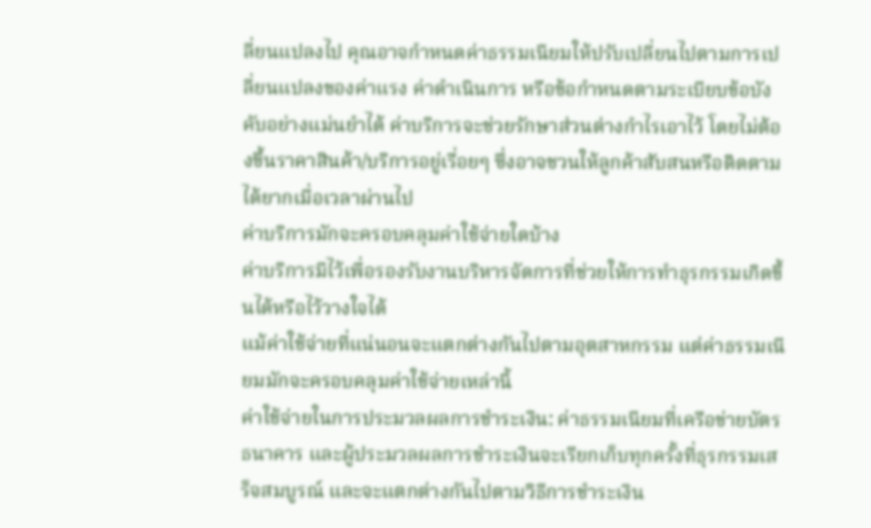ลี่ยนแปลงไป คุณอาจกำหนดค่าธรรมเนียมให้ปรับเปลี่ยนไปตามการเปลี่ยนแปลงของค่าแรง ค่าดำเนินการ หรือข้อกำหนดตามระเบียบข้อบังคับอย่างแม่นยำได้ ค่าบริการจะช่วยรักษาส่วนต่างกำไรเอาไว้ โดยไม่ต้องขึ้นราคาสินค้า/บริการอยู่เรื่อยๆ ซึ่งอาจชวนให้ลูกค้าสับสนหรือติดตามได้ยากเมื่อเวลาผ่านไป
ค่าบริการมักจะครอบคลุมค่าใช้จ่ายใดบ้าง
ค่าบริการมีไว้เพื่อรองรับงานบริหารจัดการที่ช่วยให้การทำธุรกรรมเกิดขึ้นได้หรือไว้วางใจได้
แม้ค่าใช้จ่ายที่แน่นอนจะแตกต่างกันไปตามอุตสาหกรรม แต่ค่าธรรมเนียมมักจะครอบคลุมค่าใช้จ่ายเหล่านี้
ค่าใช้จ่ายในการประมวลผลการชำระเงิน: ค่าธรรมเนียมที่เครือข่ายบัตร ธนาคาร และผู้ประมวลผลการชำระเงินจะเรียกเก็บทุกครั้งที่ธุรกรรมเสร็จสมบูรณ์ และจะแตกต่างกันไปตามวิธีการชำระเงิน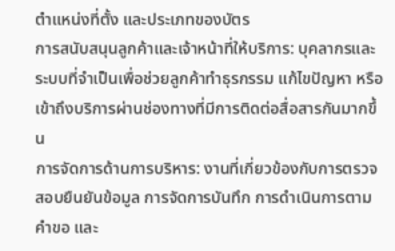ตำแหน่งที่ตั้ง และประเภทของบัตร
การสนับสนุนลูกค้าและเจ้าหน้าที่ให้บริการ: บุคลากรและระบบที่จำเป็นเพื่อช่วยลูกค้าทำธุรกรรม แก้ไขปัญหา หรือเข้าถึงบริการผ่านช่องทางที่มีการติดต่อสื่อสารกันมากขึ้น
การจัดการด้านการบริหาร: งานที่เกี่ยวข้องกับการตรวจสอบยืนยันข้อมูล การจัดการบันทึก การดำเนินการตามคำขอ และ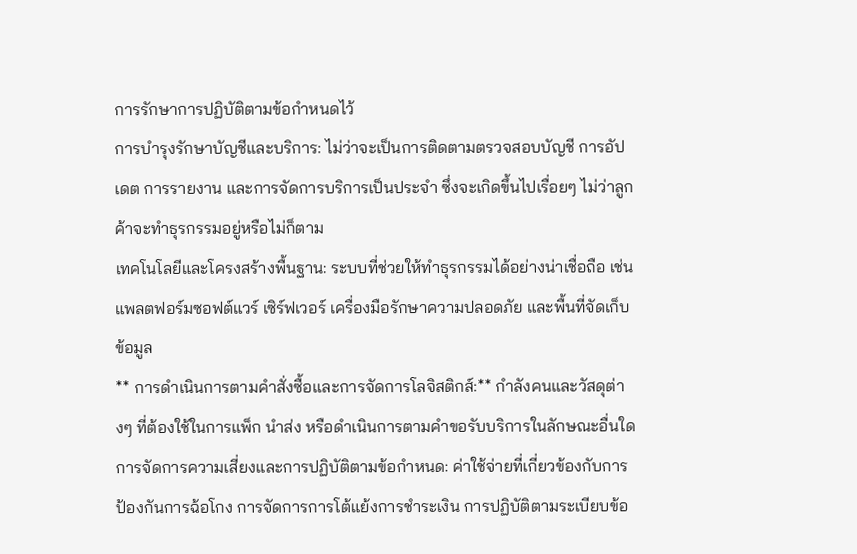การรักษาการปฏิบัติตามข้อกำหนดไว้
การบำรุงรักษาบัญชีและบริการ: ไม่ว่าจะเป็นการติดตามตรวจสอบบัญชี การอัปเดต การรายงาน และการจัดการบริการเป็นประจำ ซึ่งจะเกิดขึ้นไปเรื่อยๆ ไม่ว่าลูกค้าจะทำธุรกรรมอยู่หรือไม่ก็ตาม
เทคโนโลยีและโครงสร้างพื้นฐาน: ระบบที่ช่วยให้ทำธุรกรรมได้อย่างน่าเชื่อถือ เช่น แพลตฟอร์มซอฟต์แวร์ เซิร์ฟเวอร์ เครื่องมือรักษาความปลอดภัย และพื้นที่จัดเก็บข้อมูล
** การดำเนินการตามคำสั่งซื้อและการจัดการโลจิสติกส์:** กำลังคนและวัสดุต่างๆ ที่ต้องใช้ในการแพ็ก นำส่ง หรือดำเนินการตามคำขอรับบริการในลักษณะอื่นใด
การจัดการความเสี่ยงและการปฏิบัติตามข้อกำหนด: ค่าใช้จ่ายที่เกี่ยวข้องกับการป้องกันการฉ้อโกง การจัดการการโต้แย้งการชำระเงิน การปฏิบัติตามระเบียบข้อ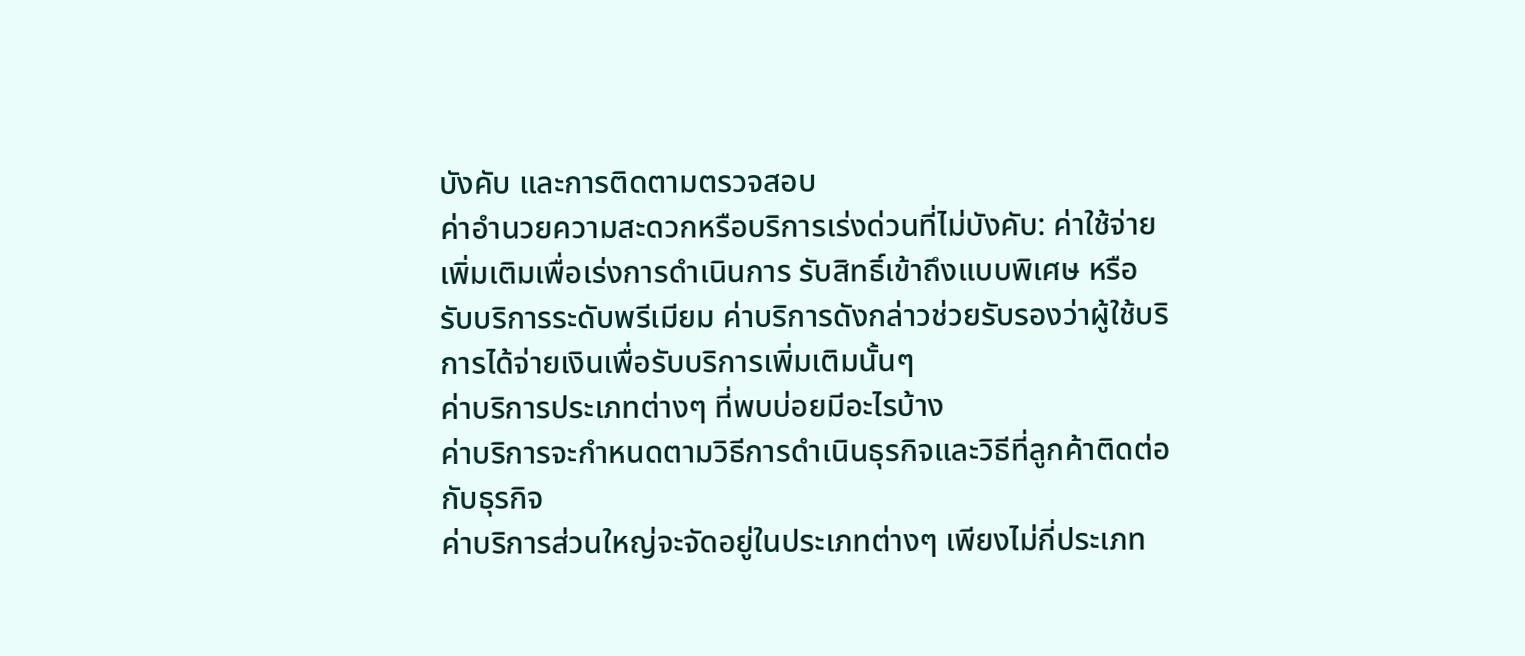บังคับ และการติดตามตรวจสอบ
ค่าอำนวยความสะดวกหรือบริการเร่งด่วนที่ไม่บังคับ: ค่าใช้จ่ายเพิ่มเติมเพื่อเร่งการดำเนินการ รับสิทธิ์เข้าถึงแบบพิเศษ หรือรับบริการระดับพรีเมียม ค่าบริการดังกล่าวช่วยรับรองว่าผู้ใช้บริการได้จ่ายเงินเพื่อรับบริการเพิ่มเติมนั้นๆ
ค่าบริการประเภทต่างๆ ที่พบบ่อยมีอะไรบ้าง
ค่าบริการจะกำหนดตามวิธีการดำเนินธุรกิจและวิธีที่ลูกค้าติดต่อกับธุรกิจ
ค่าบริการส่วนใหญ่จะจัดอยู่ในประเภทต่างๆ เพียงไม่กี่ประเภท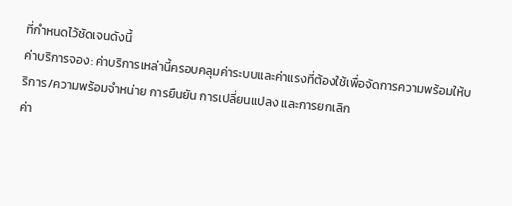ที่กำหนดไว้ชัดเจนดังนี้
ค่าบริการจอง: ค่าบริการเหล่านี้ครอบคลุมค่าระบบและค่าแรงที่ต้องใช้เพื่อจัดการความพร้อมให้บริการ/ความพร้อมจำหน่าย การยืนยัน การเปลี่ยนแปลง และการยกเลิก
ค่า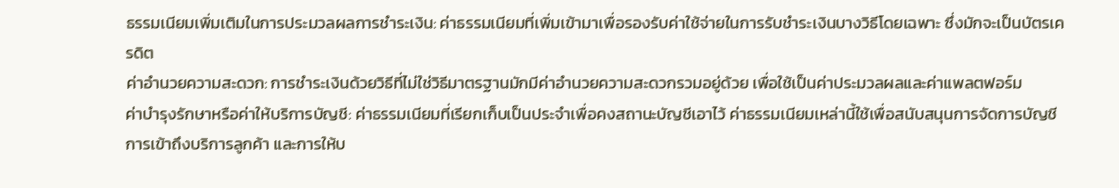ธรรมเนียมเพิ่มเติมในการประมวลผลการชำระเงิน: ค่าธรรมเนียมที่เพิ่มเข้ามาเพื่อรองรับค่าใช้จ่ายในการรับชำระเงินบางวิธีโดยเฉพาะ ซึ่งมักจะเป็นบัตรเครดิต
ค่าอำนวยความสะดวก: การชำระเงินด้วยวิธีที่ไม่ใช่วิธีมาตรฐานมักมีค่าอำนวยความสะดวกรวมอยู่ด้วย เพื่อใช้เป็นค่าประมวลผลและค่าแพลตฟอร์ม
ค่าบำรุงรักษาหรือค่าให้บริการบัญชี: ค่าธรรมเนียมที่เรียกเก็บเป็นประจำเพื่อคงสถานะบัญชีเอาไว้ ค่าธรรมเนียมเหล่านี้ใช้เพื่อสนับสนุนการจัดการบัญชี การเข้าถึงบริการลูกค้า และการให้บ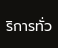ริการทั่ว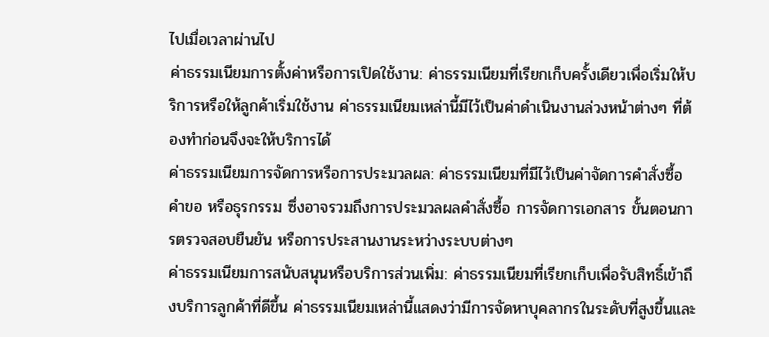ไปเมื่อเวลาผ่านไป
ค่าธรรมเนียมการตั้งค่าหรือการเปิดใช้งาน: ค่าธรรมเนียมที่เรียกเก็บครั้งเดียวเพื่อเริ่มให้บริการหรือให้ลูกค้าเริ่มใช้งาน ค่าธรรมเนียมเหล่านี้มีไว้เป็นค่าดำเนินงานล่วงหน้าต่างๆ ที่ต้องทำก่อนจึงจะให้บริการได้
ค่าธรรมเนียมการจัดการหรือการประมวลผล: ค่าธรรมเนียมที่มีไว้เป็นค่าจัดการคำสั่งซื้อ คำขอ หรือธุรกรรม ซึ่งอาจรวมถึงการประมวลผลคำสั่งซื้อ การจัดการเอกสาร ขั้นตอนการตรวจสอบยืนยัน หรือการประสานงานระหว่างระบบต่างๆ
ค่าธรรมเนียมการสนับสนุนหรือบริการส่วนเพิ่ม: ค่าธรรมเนียมที่เรียกเก็บเพื่อรับสิทธิ์เข้าถึงบริการลูกค้าที่ดีขึ้น ค่าธรรมเนียมเหล่านี้แสดงว่ามีการจัดหาบุคลากรในระดับที่สูงขึ้นและ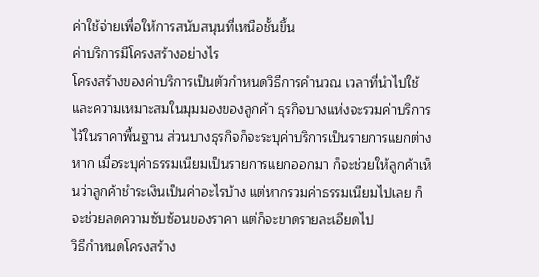ค่าใช้จ่ายเพื่อให้การสนับสนุนที่เหนือชั้นขึ้น
ค่าบริการมีโครงสร้างอย่างไร
โครงสร้างของค่าบริการเป็นตัวกำหนดวิธีการคำนวณ เวลาที่นำไปใช้ และความเหมาะสมในมุมมองของลูกค้า ธุรกิจบางแห่งจะรวมค่าบริการไว้ในราคาพื้นฐาน ส่วนบางธุรกิจก็จะระบุค่าบริการเป็นรายการแยกต่างหาก เมื่อระบุค่าธรรมเนียมเป็นรายการแยกออกมา ก็จะช่วยให้ลูกค้าเห็นว่าลูกค้าชำระเงินเป็นค่าอะไรบ้าง แต่หากรวมค่าธรรมเนียมไปเลย ก็จะช่วยลดความซับซ้อนของราคา แต่ก็จะขาดรายละเอียดไป
วิธีกำหนดโครงสร้าง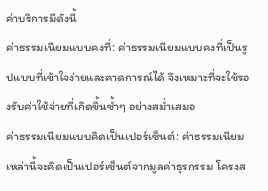ค่าบริการมีดังนี้
ค่าธรรมเนียมแบบคงที่: ค่าธรรมเนียมแบบคงที่เป็นรูปแบบที่เข้าใจง่ายและคาดการณ์ได้ จึงเหมาะที่จะใช้รองรับค่าใช้จ่ายที่เกิดขึ้นซ้ำๆ อย่างสม่ำเสมอ
ค่าธรรมเนียมแบบคิดเป็นเปอร์เซ็นต์: ค่าธรรมเนียมเหล่านี้จะคิดเป็นเปอร์เซ็นต์จากมูลค่าธุรกรรม โครงส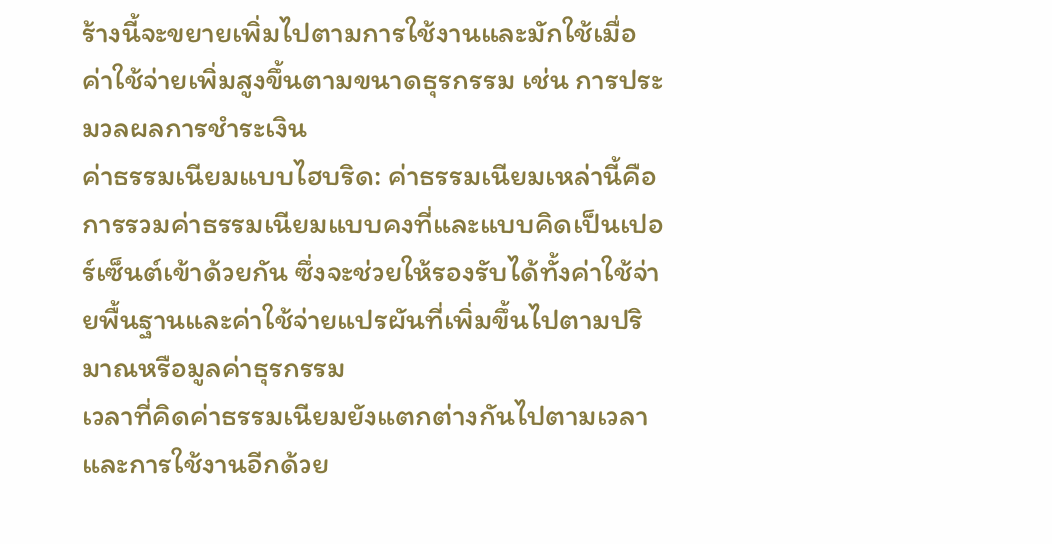ร้างนี้จะขยายเพิ่มไปตามการใช้งานและมักใช้เมื่อค่าใช้จ่ายเพิ่มสูงขึ้นตามขนาดธุรกรรม เช่น การประมวลผลการชำระเงิน
ค่าธรรมเนียมแบบไฮบริด: ค่าธรรมเนียมเหล่านี้คือการรวมค่าธรรมเนียมแบบคงที่และแบบคิดเป็นเปอร์เซ็นต์เข้าด้วยกัน ซึ่งจะช่วยให้รองรับได้ทั้งค่าใช้จ่ายพื้นฐานและค่าใช้จ่ายแปรผันที่เพิ่มขึ้นไปตามปริมาณหรือมูลค่าธุรกรรม
เวลาที่คิดค่าธรรมเนียมยังแตกต่างกันไปตามเวลาและการใช้งานอีกด้วย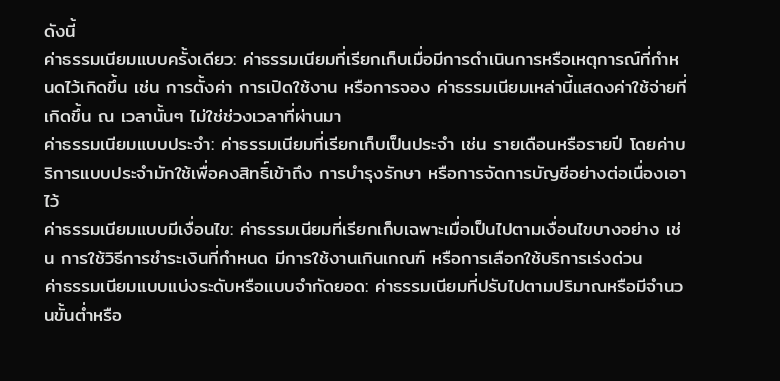ดังนี้
ค่าธรรมเนียมแบบครั้งเดียว: ค่าธรรมเนียมที่เรียกเก็บเมื่อมีการดำเนินการหรือเหตุการณ์ที่กำหนดไว้เกิดขึ้น เช่น การตั้งค่า การเปิดใช้งาน หรือการจอง ค่าธรรมเนียมเหล่านี้แสดงค่าใช้จ่ายที่เกิดขึ้น ณ เวลานั้นๆ ไม่ใช่ช่วงเวลาที่ผ่านมา
ค่าธรรมเนียมแบบประจำ: ค่าธรรมเนียมที่เรียกเก็บเป็นประจำ เช่น รายเดือนหรือรายปี โดยค่าบริการแบบประจำมักใช้เพื่อคงสิทธิ์เข้าถึง การบำรุงรักษา หรือการจัดการบัญชีอย่างต่อเนื่องเอาไว้
ค่าธรรมเนียมแบบมีเงื่อนไข: ค่าธรรมเนียมที่เรียกเก็บเฉพาะเมื่อเป็นไปตามเงื่อนไขบางอย่าง เช่น การใช้วิธีการชำระเงินที่กำหนด มีการใช้งานเกินเกณฑ์ หรือการเลือกใช้บริการเร่งด่วน
ค่าธรรมเนียมแบบแบ่งระดับหรือแบบจำกัดยอด: ค่าธรรมเนียมที่ปรับไปตามปริมาณหรือมีจำนวนขั้นต่ำหรือ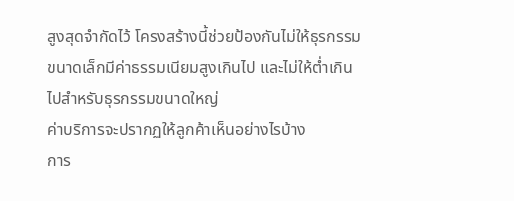สูงสุดจำกัดไว้ โครงสร้างนี้ช่วยป้องกันไม่ให้ธุรกรรมขนาดเล็กมีค่าธรรมเนียมสูงเกินไป และไม่ให้ต่ำเกินไปสำหรับธุรกรรมขนาดใหญ่
ค่าบริการจะปรากฏให้ลูกค้าเห็นอย่างไรบ้าง
การ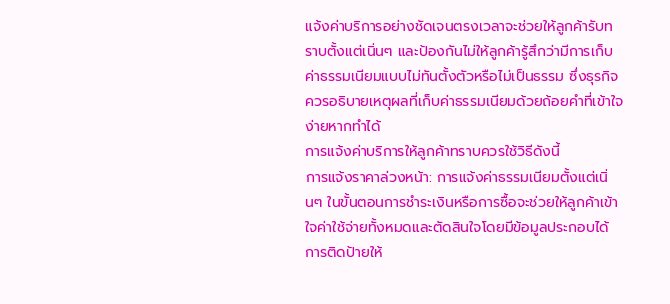แจ้งค่าบริการอย่างชัดเจนตรงเวลาจะช่วยให้ลูกค้ารับทราบตั้งแต่เนิ่นๆ และป้องกันไม่ให้ลูกค้ารู้สึกว่ามีการเก็บค่าธรรมเนียมแบบไม่ทันตั้งตัวหรือไม่เป็นธรรม ซึ่งธุรกิจควรอธิบายเหตุผลที่เก็บค่าธรรมเนียมด้วยถ้อยคำที่เข้าใจง่ายหากทำได้
การแจ้งค่าบริการให้ลูกค้าทราบควรใช้วิธีดังนี้
การแจ้งราคาล่วงหน้า: การแจ้งค่าธรรมเนียมตั้งแต่เนิ่นๆ ในขั้นตอนการชำระเงินหรือการซื้อจะช่วยให้ลูกค้าเข้าใจค่าใช้จ่ายทั้งหมดและตัดสินใจโดยมีข้อมูลประกอบได้
การติดป้ายให้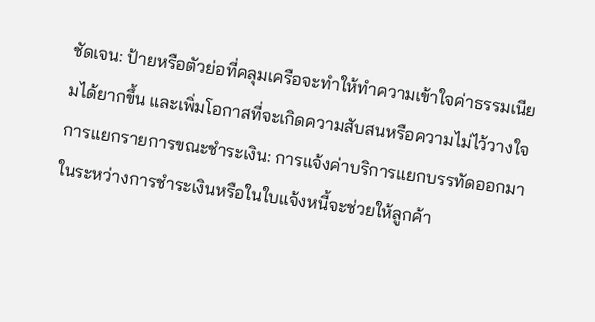ชัดเจน: ป้ายหรือตัวย่อที่คลุมเครือจะทำให้ทำความเข้าใจค่าธรรมเนียมได้ยากขึ้น และเพิ่มโอกาสที่จะเกิดความสับสนหรือความไม่ไว้วางใจ
การแยกรายการขณะชำระเงิน: การแจ้งค่าบริการแยกบรรทัดออกมาในระหว่างการชำระเงินหรือในใบแจ้งหนี้จะช่วยให้ลูกค้า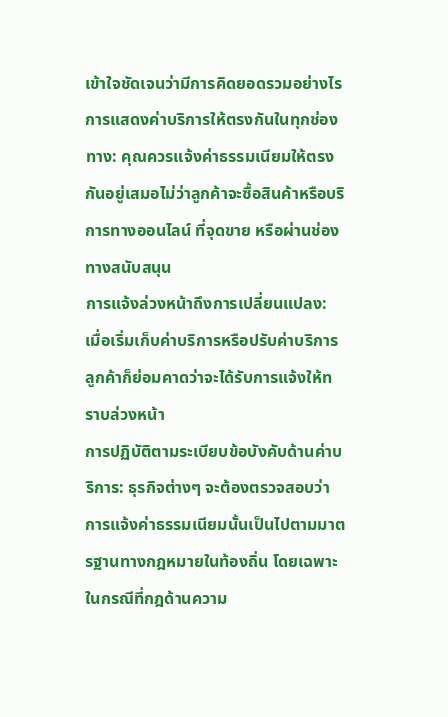เข้าใจชัดเจนว่ามีการคิดยอดรวมอย่างไร
การแสดงค่าบริการให้ตรงกันในทุกช่องทาง: คุณควรแจ้งค่าธรรมเนียมให้ตรงกันอยู่เสมอไม่ว่าลูกค้าจะซื้อสินค้าหรือบริการทางออนไลน์ ที่จุดขาย หรือผ่านช่องทางสนับสนุน
การแจ้งล่วงหน้าถึงการเปลี่ยนแปลง: เมื่อเริ่มเก็บค่าบริการหรือปรับค่าบริการ ลูกค้าก็ย่อมคาดว่าจะได้รับการแจ้งให้ทราบล่วงหน้า
การปฏิบัติตามระเบียบข้อบังคับด้านค่าบริการ: ธุรกิจต่างๆ จะต้องตรวจสอบว่า การแจ้งค่าธรรมเนียมนั้นเป็นไปตามมาตรฐานทางกฎหมายในท้องถิ่น โดยเฉพาะในกรณีที่กฎด้านความ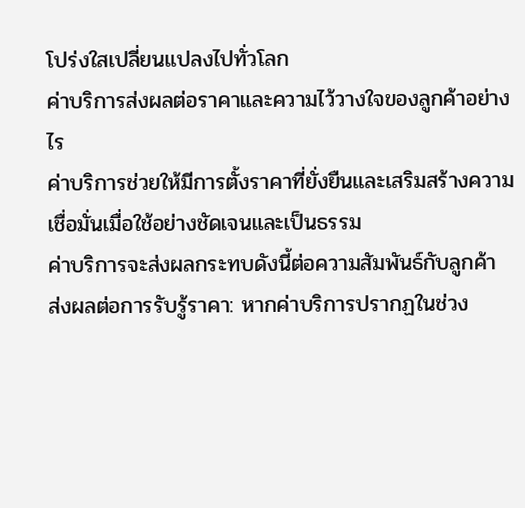โปร่งใสเปลี่ยนแปลงไปทั่วโลก
ค่าบริการส่งผลต่อราคาและความไว้วางใจของลูกค้าอย่างไร
ค่าบริการช่วยให้มีการตั้งราคาที่ยั่งยืนและเสริมสร้างความเชื่อมั่นเมื่อใช้อย่างชัดเจนและเป็นธรรม
ค่าบริการจะส่งผลกระทบดังนี้ต่อความสัมพันธ์กับลูกค้า
ส่งผลต่อการรับรู้ราคา: หากค่าบริการปรากฏในช่วง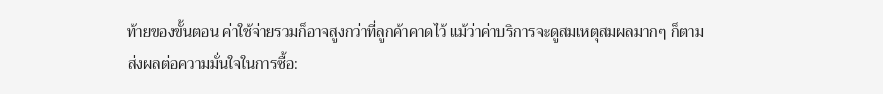ท้ายของขั้นตอน ค่าใช้จ่ายรวมก็อาจสูงกว่าที่ลูกค้าคาดไว้ แม้ว่าค่าบริการจะดูสมเหตุสมผลมากๆ ก็ตาม
ส่งผลต่อความมั่นใจในการซื้อ: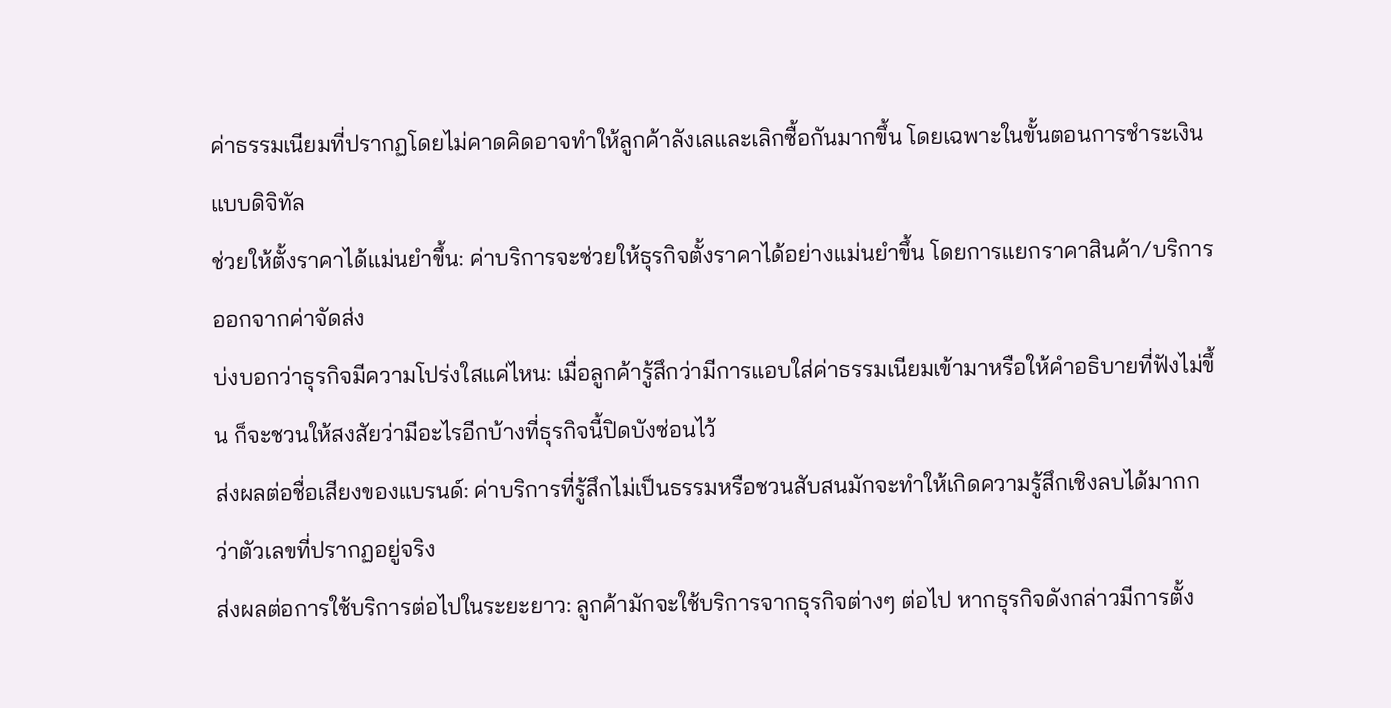ค่าธรรมเนียมที่ปรากฏโดยไม่คาดคิดอาจทำให้ลูกค้าลังเลและเลิกซื้อกันมากขึ้น โดยเฉพาะในขั้นตอนการชำระเงินแบบดิจิทัล
ช่วยให้ตั้งราคาได้แม่นยำขึ้น: ค่าบริการจะช่วยให้ธุรกิจตั้งราคาได้อย่างแม่นยำขึ้น โดยการแยกราคาสินค้า/บริการออกจากค่าจัดส่ง
บ่งบอกว่าธุรกิจมีความโปร่งใสแค่ไหน: เมื่อลูกค้ารู้สึกว่ามีการแอบใส่ค่าธรรมเนียมเข้ามาหรือให้คำอธิบายที่ฟังไม่ขึ้น ก็จะชวนให้สงสัยว่ามีอะไรอีกบ้างที่ธุรกิจนี้ปิดบังซ่อนไว้
ส่งผลต่อชื่อเสียงของแบรนด์: ค่าบริการที่รู้สึกไม่เป็นธรรมหรือชวนสับสนมักจะทำให้เกิดความรู้สึกเชิงลบได้มากกว่าตัวเลขที่ปรากฏอยู่จริง
ส่งผลต่อการใช้บริการต่อไปในระยะยาว: ลูกค้ามักจะใช้บริการจากธุรกิจต่างๆ ต่อไป หากธุรกิจดังกล่าวมีการตั้ง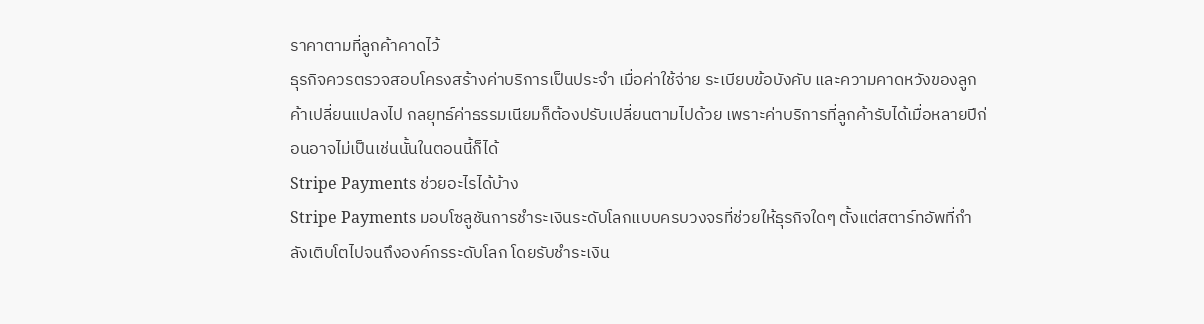ราคาตามที่ลูกค้าคาดไว้
ธุรกิจควรตรวจสอบโครงสร้างค่าบริการเป็นประจำ เมื่อค่าใช้จ่าย ระเบียบข้อบังคับ และความคาดหวังของลูกค้าเปลี่ยนแปลงไป กลยุทธ์ค่าธรรมเนียมก็ต้องปรับเปลี่ยนตามไปด้วย เพราะค่าบริการที่ลูกค้ารับได้เมื่อหลายปีก่อนอาจไม่เป็นเช่นนั้นในตอนนี้ก็ได้
Stripe Payments ช่วยอะไรได้บ้าง
Stripe Payments มอบโซลูชันการชำระเงินระดับโลกแบบครบวงจรที่ช่วยให้ธุรกิจใดๆ ตั้งแต่สตาร์ทอัพที่กำลังเติบโตไปจนถึงองค์กรระดับโลก โดยรับชำระเงิน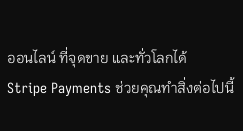ออนไลน์ ที่จุดขาย และทั่วโลกได้
Stripe Payments ช่วยคุณทำสิ่งต่อไปนี้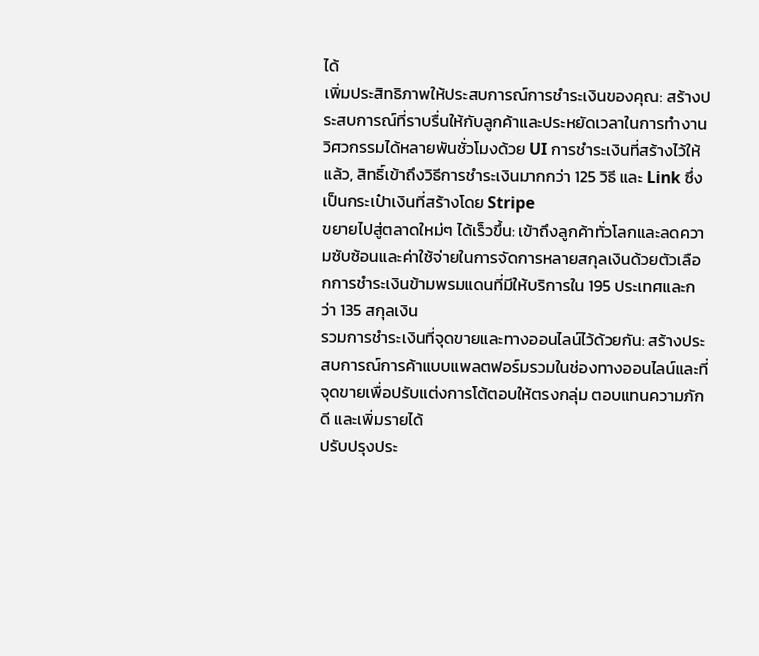ได้
เพิ่มประสิทธิภาพให้ประสบการณ์การชำระเงินของคุณ: สร้างประสบการณ์ที่ราบรื่นให้กับลูกค้าและประหยัดเวลาในการทำงานวิศวกรรมได้หลายพันชั่วโมงด้วย UI การชำระเงินที่สร้างไว้ให้แล้ว, สิทธิ์เข้าถึงวิธีการชำระเงินมากกว่า 125 วิธี และ Link ซึ่งเป็นกระเป๋าเงินที่สร้างโดย Stripe
ขยายไปสู่ตลาดใหม่ๆ ได้เร็วขึ้น: เข้าถึงลูกค้าทั่วโลกและลดความซับซ้อนและค่าใช้จ่ายในการจัดการหลายสกุลเงินด้วยตัวเลือกการชำระเงินข้ามพรมแดนที่มีให้บริการใน 195 ประเทศและกว่า 135 สกุลเงิน
รวมการชำระเงินที่จุดขายและทางออนไลน์ไว้ด้วยกัน: สร้างประสบการณ์การค้าแบบแพลตฟอร์มรวมในช่องทางออนไลน์และที่จุดขายเพื่อปรับแต่งการโต้ตอบให้ตรงกลุ่ม ตอบแทนความภักดี และเพิ่มรายได้
ปรับปรุงประ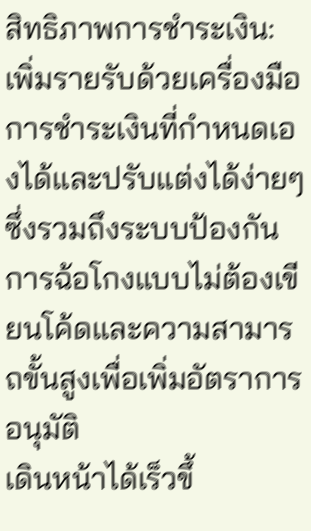สิทธิภาพการชำระเงิน: เพิ่มรายรับด้วยเครื่องมือการชำระเงินที่กำหนดเองได้และปรับแต่งได้ง่ายๆ ซึ่งรวมถึงระบบป้องกันการฉ้อโกงแบบไม่ต้องเขียนโค้ดและความสามารถขั้นสูงเพื่อเพิ่มอัตราการอนุมัติ
เดินหน้าได้เร็วขึ้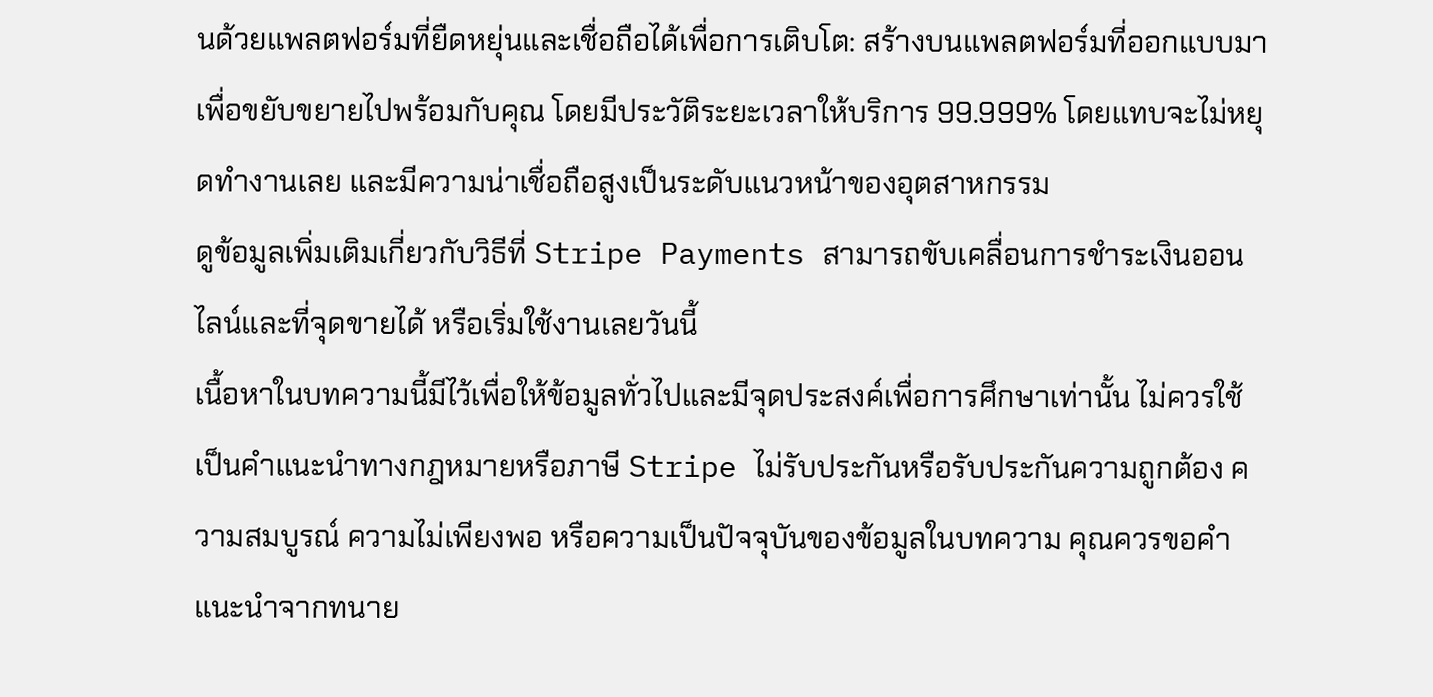นด้วยแพลตฟอร์มที่ยืดหยุ่นและเชื่อถือได้เพื่อการเติบโต: สร้างบนแพลตฟอร์มที่ออกแบบมาเพื่อขยับขยายไปพร้อมกับคุณ โดยมีประวัติระยะเวลาให้บริการ 99.999% โดยแทบจะไม่หยุดทำงานเลย และมีความน่าเชื่อถือสูงเป็นระดับแนวหน้าของอุตสาหกรรม
ดูข้อมูลเพิ่มเติมเกี่ยวกับวิธีที่ Stripe Payments สามารถขับเคลื่อนการชำระเงินออนไลน์และที่จุดขายได้ หรือเริ่มใช้งานเลยวันนี้
เนื้อหาในบทความนี้มีไว้เพื่อให้ข้อมูลทั่วไปและมีจุดประสงค์เพื่อการศึกษาเท่านั้น ไม่ควรใช้เป็นคําแนะนําทางกฎหมายหรือภาษี Stripe ไม่รับประกันหรือรับประกันความถูกต้อง ความสมบูรณ์ ความไม่เพียงพอ หรือความเป็นปัจจุบันของข้อมูลในบทความ คุณควรขอคําแนะนําจากทนาย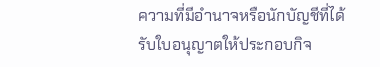ความที่มีอํานาจหรือนักบัญชีที่ได้รับใบอนุญาตให้ประกอบกิจ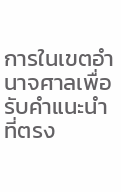การในเขตอํานาจศาลเพื่อรับคําแนะนําที่ตรง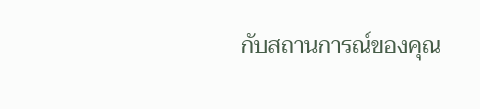กับสถานการณ์ของคุณ